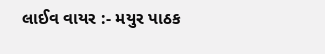લાઈવ વાયર :- મયુર પાઠક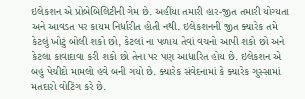ઇલેકશન એ પ્રોબેબિલિટીની ગેમ છે. અહીંયા તમારી હાર-જીત તમારી યોગ્યતા અને આવડત પર કાયમ નિર્ધારીત હોતી નથી. ઇલેકશનની જીત ક્યારેક તમે કેટલું ખોટું બોલી શકો છો, કેટલાં ના પળાય તેવાં વચનો આપી શકો છો અને કેટલા કાવાદાવા કરી શકો છો તેના પર પણ આધારિત હોય છે. ઇલેકશન એ બહુ પેચીદો મામલો હવે બની ગયો છે. ક્યારેક સંવેદનામાં કે ક્યારેક ગુસ્સામાં મતદારો વોટિંગ કરે છે.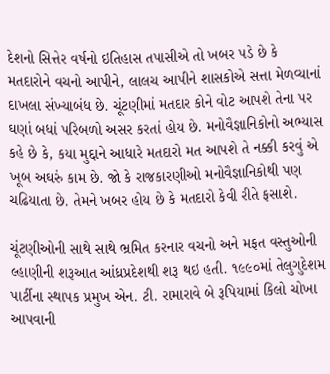દેશનો સિત્તેર વર્ષનો ઇતિહાસ તપાસીએ તો ખબર પડે છે કે મતદારોને વચનો આપીને, લાલચ આપીને શાસકોએ સત્તા મેળવ્યાનાં દાખલા સંખ્યાબંધ છે. ચૂંટણીમાં મતદાર કોને વોટ આપશે તેના પર ઘણાં બધાં પરિબળો અસર કરતાં હોય છે. મનોવૈજ્ઞાનિકોનો અભ્યાસ કહે છે કે, કયા મુદ્દાને આધારે મતદારો મત આપશે તે નક્કી કરવું એ ખૂબ અઘરું કામ છે. જો કે રાજકારણીઓ મનોવૈજ્ઞાનિકોથી પણ ચઢિયાતા છે. તેમને ખબર હોય છે કે મતદારો કેવી રીતે ફસાશે.

ચૂંટણીઓની સાથે સાથે ભ્રમિત કરનાર વચનો અને મફત વસ્તુઓની લ્હાણીની શરૂઆત આંધ્રપ્રદેશથી શરૂ થઇ હતી. ૧૯૯૦માં તેલુગુદેશમ પાર્ટીના સ્થાપક પ્રમુખ એન. ટી. રામારાવે બે રૂપિયામાં કિલો ચોખા આપવાની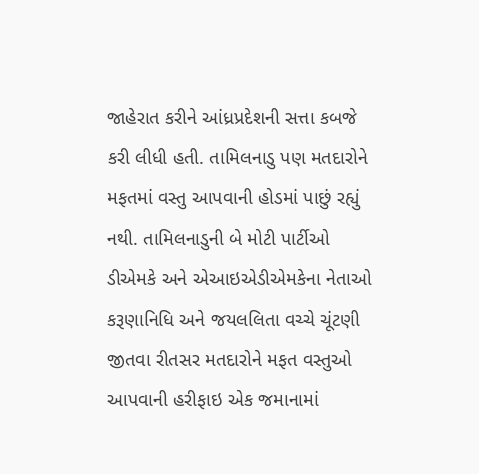જાહેરાત કરીને આંધ્રપ્રદેશની સત્તા કબજે કરી લીધી હતી. તામિલનાડુ પણ મતદારોને મફતમાં વસ્તુ આપવાની હોડમાં પાછું રહ્યું નથી. તામિલનાડુની બે મોટી પાર્ટીઓ ડીએમકે અને એઆઇએડીએમકેના નેતાઓ કરૂણાનિધિ અને જયલલિતા વચ્ચે ચૂંટણી જીતવા રીતસર મતદારોને મફત વસ્તુઓ આપવાની હરીફાઇ એક જમાનામાં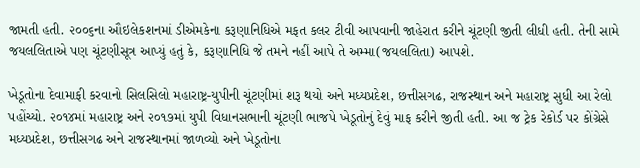જામતી હતી. ૨૦૦૬ના ઔઇલેકશનમાં ડીએમકેના કરૂણાનિધિએ મફત કલર ટીવી આપવાની જાહેરાત કરીને ચૂંટણી જીતી લીધી હતી. તેની સામે જયલલિતાએ પણ ચૂંટણીસૂત્ર આપ્યું હતું કે, કરૂણાનિધિ જે તમને નહીં આપે તે અમ્મા(જયલલિતા) આપશે.

ખેડૂતોના દેવામાફી કરવાનો સિલસિલો મહારાષ્ટ્ર-યુપીની ચૂંટણીમાં શરૂ થયો અને મધ્યપ્રદેશ, છત્તીસગઢ, રાજસ્થાન અને મહારાષ્ટ્ર સુધી આ રેલો પહોંચ્યો. ૨૦૧૪માં મહારાષ્ટ્ર અને ૨૦૧૭માં યુપી વિધાનસભાની ચૂંટણી ભાજપે ખેડૂતોનું દેવું માફ કરીને જીતી હતી. આ જ ટ્રેક રેકોર્ડ પર કોંગ્રેસે મધ્યપ્રદેશ, છત્તીસગઢ અને રાજસ્થાનમાં જાળવ્યો અને ખેડૂતોના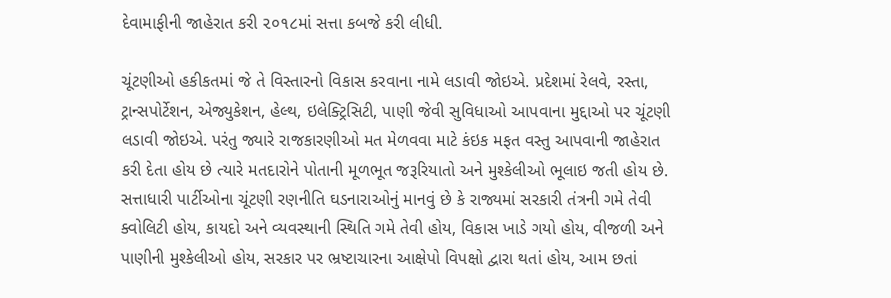દેવામાફીની જાહેરાત કરી ૨૦૧૮માં સત્તા કબજે કરી લીધી.

ચૂંટણીઓ હકીકતમાં જે તે વિસ્તારનો વિકાસ કરવાના નામે લડાવી જોઇએ. પ્રદેશમાં રેલવે, રસ્તા, ટ્રાન્સપોર્ટેશન, એજ્યુકેશન, હેલ્થ, ઇલેક્ટ્રિસિટી, પાણી જેવી સુવિધાઓ આપવાના મુદ્દાઓ પર ચૂંટણી લડાવી જોઇએ. પરંતુ જ્યારે રાજકારણીઓ મત મેળવવા માટે કંઇક મફત વસ્તુ આપવાની જાહેરાત કરી દેતા હોય છે ત્યારે મતદારોને પોતાની મૂળભૂત જરૂરિયાતો અને મુશ્કેલીઓ ભૂલાઇ જતી હોય છે. સત્તાધારી પાર્ટીઓના ચૂંટણી રણનીતિ ઘડનારાઓનું માનવું છે કે રાજ્યમાં સરકારી તંત્રની ગમે તેવી ક્વોલિટી હોય, કાયદો અને વ્યવસ્થાની સ્થિતિ ગમે તેવી હોય, વિકાસ ખાડે ગયો હોય, વીજળી અને પાણીની મુશ્કેલીઓ હોય, સરકાર પર ભ્રષ્ટાચારના આક્ષેપો વિપક્ષો દ્વારા થતાં હોય, આમ છતાં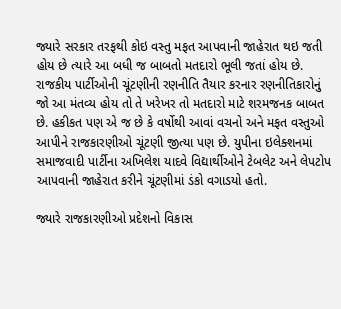જ્યારે સરકાર તરફથી કોઇ વસ્તુ મફત આપવાની જાહેરાત થઇ જતી હોય છે ત્યારે આ બધી જ બાબતો મતદારો ભૂલી જતાં હોય છે. રાજકીય પાર્ટીઓની ચૂંટણીની રણનીતિ તૈયાર કરનાર રણનીતિકારોનું જો આ મંતવ્ય હોય તો તે ખરેખર તો મતદારો માટે શરમજનક બાબત છે. હકીકત પણ એ જ છે કે વર્ષોથી આવાં વચનો અને મફત વસ્તુઓ આપીને રાજકારણીઓ ચૂંટણી જીત્યા પણ છે. યુપીના ઇલેક્શનમાં સમાજવાદી પાર્ટીના અખિલેશ યાદવે વિદ્યાર્થીઓને ટેબલેટ અને લેપટોપ આપવાની જાહેરાત કરીને ચૂંટણીમાં ડંકો વગાડયો હતો.

જ્યારે રાજકારણીઓ પ્રદેશનો વિકાસ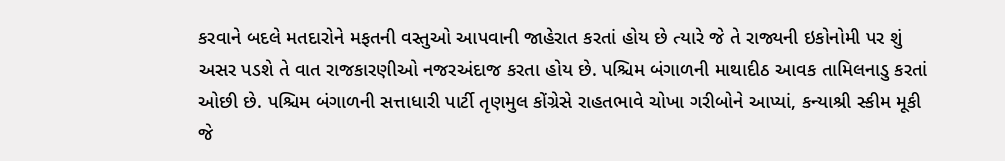કરવાને બદલે મતદારોને મફતની વસ્તુઓ આપવાની જાહેરાત કરતાં હોય છે ત્યારે જે તે રાજ્યની ઇકોનોમી પર શું અસર પડશે તે વાત રાજકારણીઓ નજરઅંદાજ કરતા હોય છે. પશ્ચિમ બંગાળની માથાદીઠ આવક તામિલનાડુ કરતાં ઓછી છે. પશ્ચિમ બંગાળની સત્તાધારી પાર્ટી તૃણમુલ કોંગ્રેસે રાહતભાવે ચોખા ગરીબોને આપ્યાં, કન્યાશ્રી સ્કીમ મૂકી જે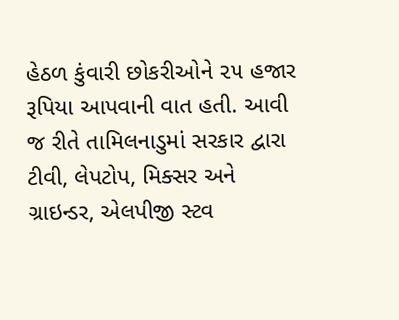હેઠળ કુંવારી છોકરીઓને ૨૫ હજાર રૂપિયા આપવાની વાત હતી. આવી જ રીતે તામિલનાડુમાં સરકાર દ્વારા ટીવી, લેપટોપ, મિક્સર અને ગ્રાઇન્ડર, એલપીજી સ્ટવ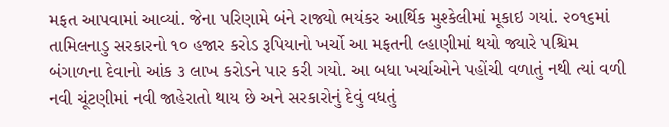મફત આપવામાં આવ્યાં. જેના પરિણામે બંને રાજ્યો ભયંકર આર્થિક મુશ્કેલીમાં મૂકાઇ ગયાં. ૨૦૧૬માં તામિલનાડુ સરકારનો ૧૦ હજાર કરોડ રૂપિયાનો ખર્ચો આ મફતની લ્હાણીમાં થયો જ્યારે પશ્ચિમ બંગાળના દેવાનો આંક ૩ લાખ કરોડને પાર કરી ગયો. આ બધા ખર્ચાઓને પહોંચી વળાતું નથી ત્યાં વળી નવી ચૂંટણીમાં નવી જાહેરાતો થાય છે અને સરકારોનું દેવું વધતું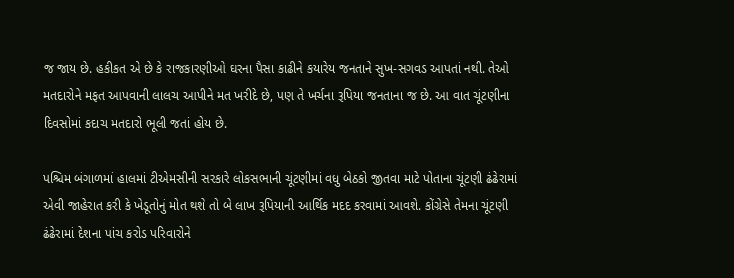જ જાય છે. હકીકત એ છે કે રાજકારણીઓ ઘરના પૈસા કાઢીને કયારેય જનતાને સુખ-સગવડ આપતાં નથી. તેઓ મતદારોને મફત આપવાની લાલચ આપીને મત ખરીદે છે, પણ તે ખર્ચના રૂપિયા જનતાના જ છે. આ વાત ચૂંટણીના દિવસોમાં કદાચ મતદારો ભૂલી જતાં હોય છે.

પશ્ચિમ બંગાળમાં હાલમાં ટીએમસીની સરકારે લોકસભાની ચૂંટણીમાં વધુ બેઠકો જીતવા માટે પોતાના ચૂંટણી ઢંઢેરામાં એવી જાહેરાત કરી કે ખેડૂતોનું મોત થશે તો બે લાખ રૂપિયાની આર્થિક મદદ કરવામાં આવશે. કોંગ્રેસે તેમના ચૂંટણી ઢંઢેરામાં દેશના પાંચ કરોડ પરિવારોને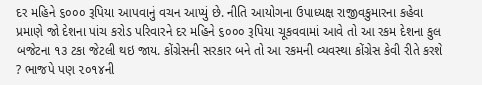દર મહિને ૬૦૦૦ રૂપિયા આપવાનું વચન આપ્યું છે. નીતિ આયોગના ઉપાધ્યક્ષ રાજીવકુમારના કહેવા પ્રમાણે જો દેશના પાંચ કરોડ પરિવારને દર મહિને ૬૦૦૦ રૂપિયા ચૂકવવામાં આવે તો આ રકમ દેશના કુલ બજેટના ૧૩ ટકા જેટલી થઇ જાય. કોંગ્રેસની સરકાર બને તો આ રકમની વ્યવસ્થા કોંગ્રેસ કેવી રીતે કરશે ? ભાજપે પણ ૨૦૧૪ની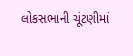લોકસભાની ચૂંટણીમાં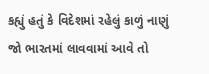કહ્યું હતું કે વિદેશમાં રહેલું કાળું નાણું જો ભારતમાં લાવવામાં આવે તો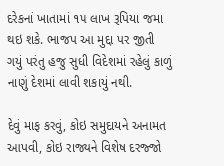દરેકનાં ખાતામાં ૧૫ લાખ રૂપિયા જમા થઇ શકે. ભાજપ આ મુદ્દા પર જીતી ગયું પરંતુ હજુ સુધી વિદેશમાં રહેલું કાળું નાણું દેશમાં લાવી શકાયું નથી.

દેવું માફ કરવું, કોઇ સમુદાયને અનામત આપવી, કોઇ રાજ્યને વિશેષ દરજ્જો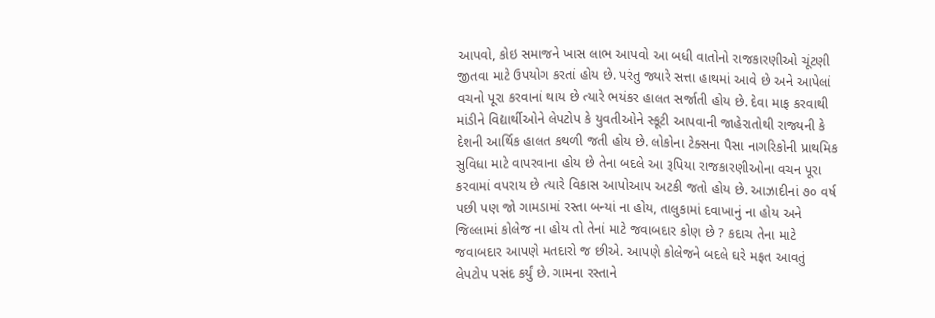આપવો, કોઇ સમાજને ખાસ લાભ આપવો આ બધી વાતોનો રાજકારણીઓ ચૂંટણી જીતવા માટે ઉપયોગ કરતાં હોય છે. પરંતુ જ્યારે સત્તા હાથમાં આવે છે અને આપેલાં વચનો પૂરા કરવાનાં થાય છે ત્યારે ભયંકર હાલત સર્જાતી હોય છે. દેવા માફ કરવાથી માંડીને વિદ્યાર્થીઓને લેપટોપ કે યુવતીઓને સ્કૂટી આપવાની જાહેરાતોથી રાજ્યની કે દેશની આર્થિક હાલત કથળી જતી હોય છે. લોકોના ટેક્સના પૈસા નાગરિકોની પ્રાથમિક સુવિધા માટે વાપરવાના હોય છે તેના બદલે આ રૂપિયા રાજકારણીઓના વચન પૂરા કરવામાં વપરાય છે ત્યારે વિકાસ આપોઆપ અટકી જતો હોય છે. આઝાદીનાં ૭૦ વર્ષ પછી પણ જો ગામડામાં રસ્તા બન્યાં ના હોય, તાલુકામાં દવાખાનું ના હોય અને જિલ્લામાં કોલેજ ના હોય તો તેનાં માટે જવાબદાર કોણ છે ? કદાચ તેના માટે જવાબદાર આપણે મતદારો જ છીએ. આપણે કોલેજને બદલે ઘરે મફત આવતું લેપટોપ પસંદ કર્યું છે. ગામના રસ્તાને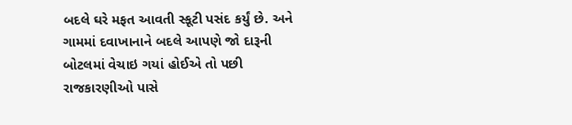બદલે ઘરે મફત આવતી સ્કૂટી પસંદ કર્યું છે. અને ગામમાં દવાખાનાને બદલે આપણે જો દારૂની બોટલમાં વેચાઇ ગયાં હોઈએ તો પછી રાજકારણીઓ પાસે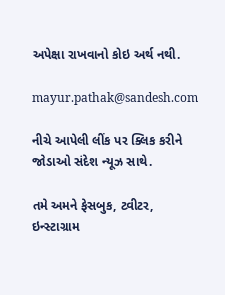અપેક્ષા રાખવાનો કોઇ અર્થ નથી.

mayur.pathak@sandesh.com

નીચે આપેલી લીંક પર ક્લિક કરીને જોડાઓ સંદેશ ન્યૂઝ સાથે.

તમે અમને ફેસબુક, ટ્વીટર, ઇન્સ્ટાગ્રામ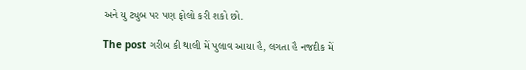અને યુ ટ્યુબ પર પણ ફોલો કરી શકો છો.

The post ગરીબ કી થાલી મેં પુલાવ આયા હૈ, લગતા હૈ નજદીક મેં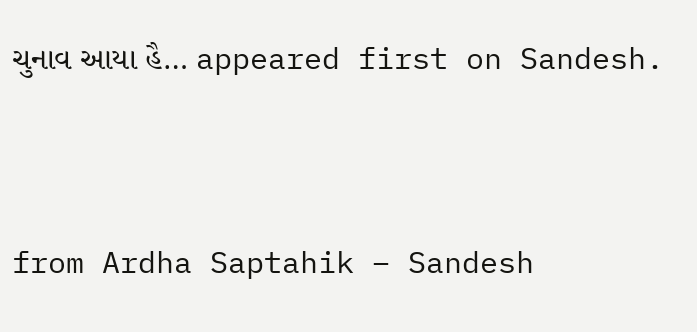ચુનાવ આયા હૈ… appeared first on Sandesh.



from Ardha Saptahik – Sandesh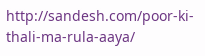http://sandesh.com/poor-ki-thali-ma-rula-aaya/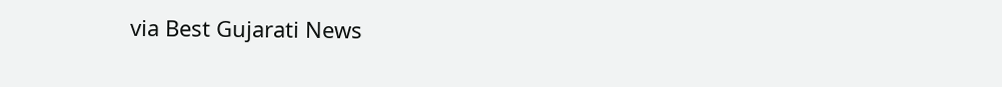via Best Gujarati News